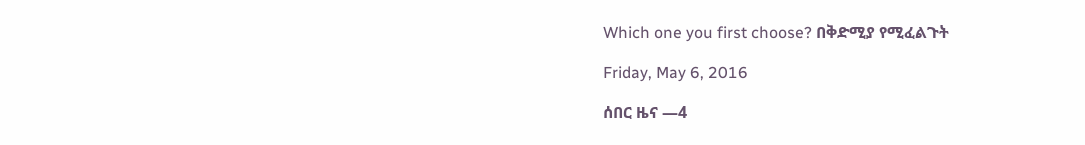Which one you first choose? በቅድሚያ የሚፈልጉት

Friday, May 6, 2016

ሰበር ዜና —4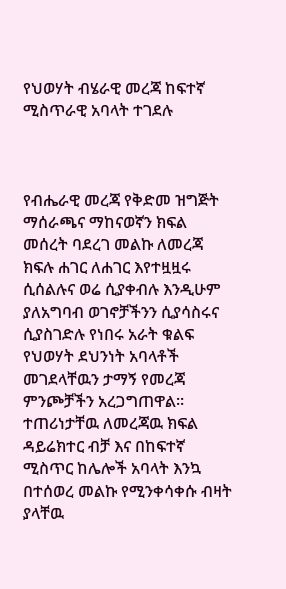የህወሃት ብሄራዊ መረጃ ከፍተኛ ሚስጥራዊ አባላት ተገደሉ



የብሔራዊ መረጃ የቅድመ ዝግጅት ማሰራጫና ማከናወኛን ክፍል መሰረት ባደረገ መልኩ ለመረጃ ክፍሉ ሐገር ለሐገር እየተዟዟሩ ሲሰልሉና ወሬ ሲያቀብሉ እንዲሁም ያለአግባብ ወገኖቻችንን ሲያሳስሩና ሲያስገድሉ የነበሩ አራት ቁልፍ የህወሃት ደህንነት አባላቶች መገደላቸዉን ታማኝ የመረጃ ምንጮቻችን አረጋግጠዋል። ተጠሪነታቸዉ ለመረጃዉ ክፍል ዳይሬክተር ብቻ እና በከፍተኛ ሚስጥር ከሌሎች አባላት እንኳ በተሰወረ መልኩ የሚንቀሳቀሱ ብዛት ያላቸዉ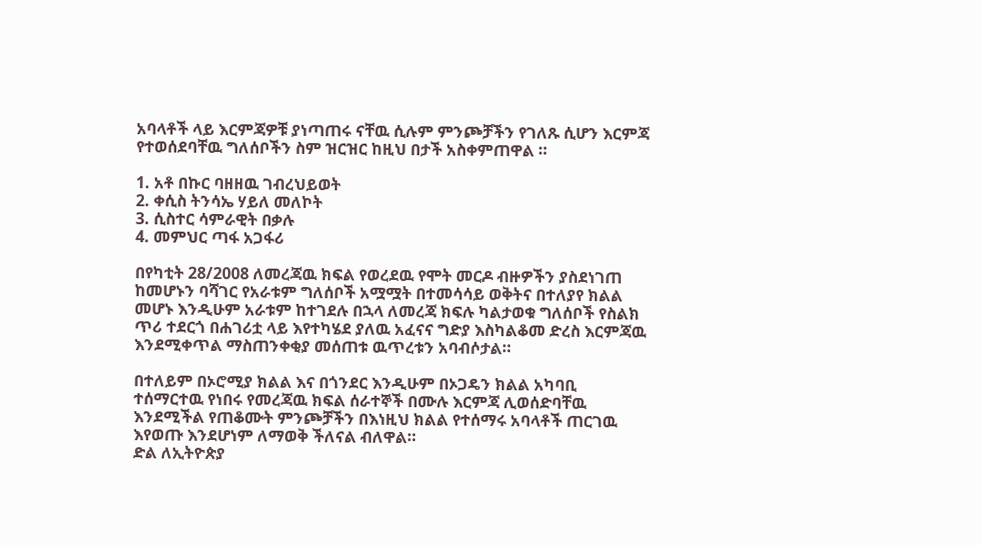አባላቶች ላይ እርምጃዎቹ ያነጣጠሩ ናቸዉ ሲሉም ምንጮቻችን የገለጹ ሲሆን እርምጃ የተወሰደባቸዉ ግለሰቦችን ስም ዝርዝር ከዚህ በታች አስቀምጠዋል ።

1. አቶ በኩር ባዘዘዉ ገብረህይወት
2. ቀሲስ ትንሳኤ ሃይለ መለኮት
3. ሲስተር ሳምራዊት በቃሉ
4. መምህር ጣፋ አጋፋሪ

በየካቲት 28/2008 ለመረጃዉ ክፍል የወረደዉ የሞት መርዶ ብዙዎችን ያስደነገጠ ከመሆኑን ባሻገር የአራቱም ግለሰቦች አሟሟት በተመሳሳይ ወቅትና በተለያየ ክልል መሆኑ እንዲሁም አራቱም ከተገደሉ በኋላ ለመረጃ ክፍሉ ካልታወቁ ግለሰቦች የስልክ ጥሪ ተደርጎ በሐገሪቷ ላይ እየተካሄደ ያለዉ አፈናና ግድያ እስካልቆመ ድረስ እርምጃዉ እንደሚቀጥል ማስጠንቀቂያ መሰጠቱ ዉጥረቱን አባብሶታል።

በተለይም በኦሮሚያ ክልል እና በጎንደር እንዲሁም በኦጋዴን ክልል አካባቢ ተሰማርተዉ የነበሩ የመረጃዉ ክፍል ሰራተኞች በሙሉ እርምጃ ሊወሰድባቸዉ እንደሚችል የጠቆሙት ምንጮቻችን በእነዚህ ክልል የተሰማሩ አባላቶች ጠርገዉ እየወጡ እንደሆነም ለማወቅ ችለናል ብለዋል።
ድል ለኢትዮጵያ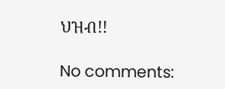ህዝብ!!

No comments: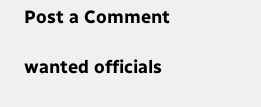Post a Comment

wanted officials